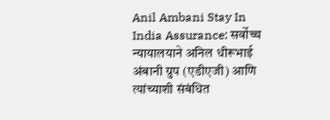Anil Ambani Stay In India Assurance: सर्वोच्च न्यायालयाने अनिल धीरूभाई अंबानी ग्रुप (एडीएजी) आणि त्यांच्याशी संबंधित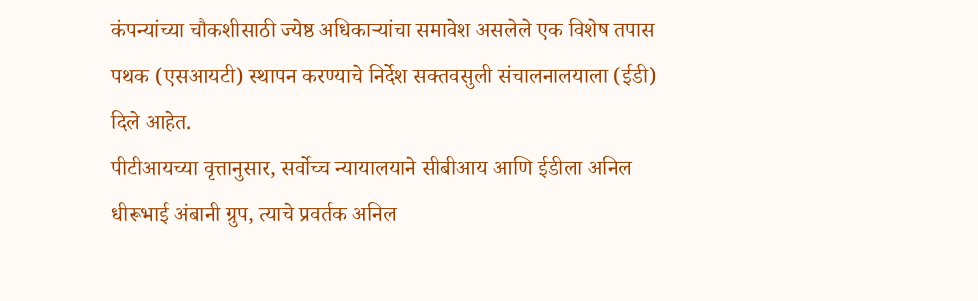कंपन्यांच्या चौकशीसाठी ज्येष्ठ अधिकाऱ्यांचा समावेश असलेले एक विशेष तपास पथक (एसआयटी) स्थापन करण्याचे निर्देश सक्तवसुली संचालनालयाला (ईडी) दिले आहेत.
पीटीआयच्या वृत्तानुसार, सर्वोच्च न्यायालयाने सीबीआय आणि ईडीला अनिल धीरूभाई अंबानी ग्रुप, त्याचे प्रवर्तक अनिल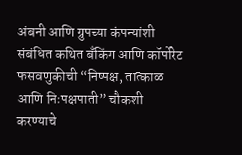अंबनी आणि ग्रुपच्या कंपन्यांशी संबंधित कथित बँकिंग आणि कॉर्पोरेट फसवणुकीची “निष्पक्ष, तात्काळ आणि निःपक्षपाती” चौकशी करण्याचे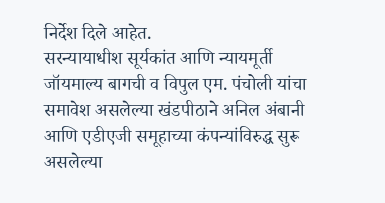निर्देश दिले आहेत.
सरन्यायाधीश सूर्यकांत आणि न्यायमूर्ती जॉयमाल्य बागची व विपुल एम. पंचोली यांचा समावेश असलेल्या खंडपीठाने अनिल अंबानी आणि एडीएजी समूहाच्या कंपन्यांविरुद्ध सुरू असलेल्या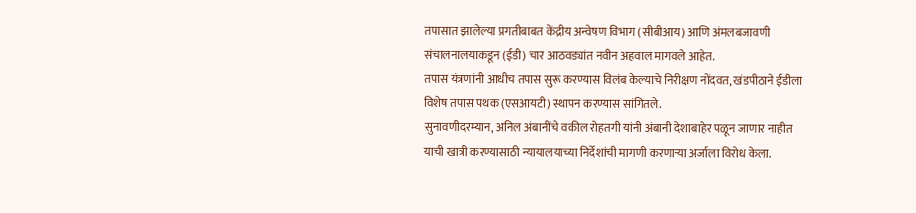तपासात झालेल्या प्रगतीबाबत केंद्रीय अन्वेषण विभाग (सीबीआय) आणि अंमलबजावणी संचालनालयाकडून (ईडी) चार आठवड्यांत नवीन अहवाल मागवले आहेत.
तपास यंत्रणांनी आधीच तपास सुरू करण्यास विलंब केल्याचे निरीक्षण नोंदवत, खंडपीठाने ईडीला विशेष तपास पथक (एसआयटी) स्थापन करण्यास सांगितले.
सुनावणीदरम्यान, अनिल अंबानींचे वकील रोहतगी यांनी अंबानी देशाबाहेर पळून जाणार नाहीत याची खात्री करण्यासाठी न्यायालयाच्या निर्देशांची मागणी करणाऱ्या अर्जाला विरोध केला.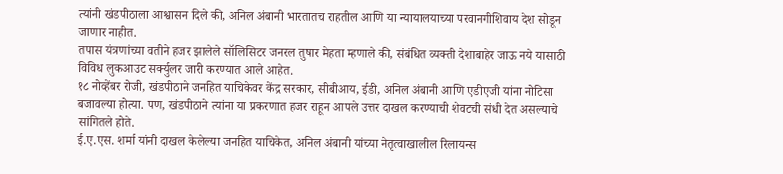त्यांनी खंडपीठाला आश्वासन दिले की, अनिल अंबानी भारतातच राहतील आणि या न्यायालयाच्या परवानगीशिवाय देश सोडून जाणार नाहीत.
तपास यंत्रणांच्या वतीने हजर झालेले सॉलिसिटर जनरल तुषार मेहता म्हणाले की, संबंधित व्यक्ती देशाबाहेर जाऊ नये यासाठी विविध लुकआउट सर्क्युलर जारी करण्यात आले आहेत.
१८ नोव्हेंबर रोजी, खंडपीठाने जनहित याचिकेवर केंद्र सरकार, सीबीआय, ईडी, अनिल अंबानी आणि एडीएजी यांना नोटिसा बजावल्या होत्या. पण, खंडपीठाने त्यांना या प्रकरणात हजर राहून आपले उत्तर दाखल करण्याची शेवटची संधी देत असल्याचे सांगितले होते.
ई.ए.एस. शर्मा यांनी दाखल केलेल्या जनहित याचिकेत, अनिल अंबानी यांच्या नेतृत्वाखालील रिलायन्स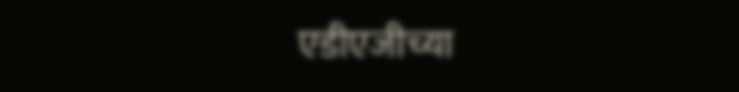एडीएजीच्या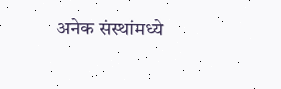अनेक संस्थांमध्ये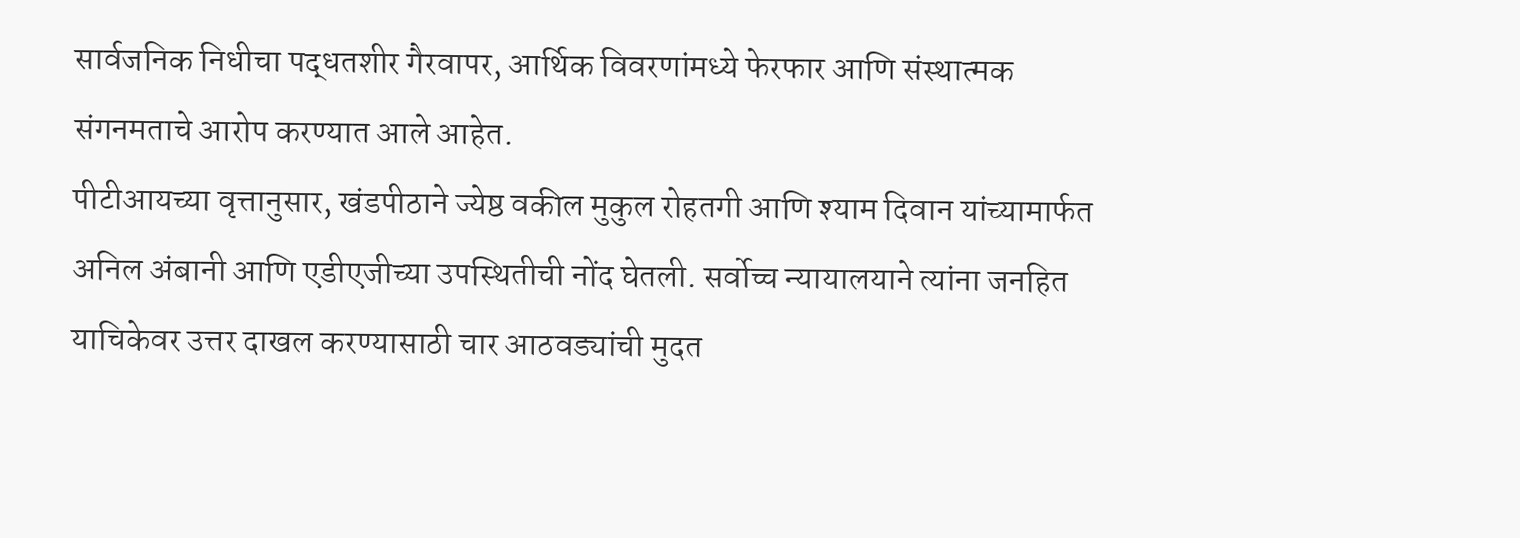सार्वजनिक निधीचा पद्धतशीर गैरवापर, आर्थिक विवरणांमध्ये फेरफार आणि संस्थात्मक संगनमताचे आरोप करण्यात आले आहेत.
पीटीआयच्या वृत्तानुसार, खंडपीठाने ज्येष्ठ वकील मुकुल रोहतगी आणि श्याम दिवान यांच्यामार्फत अनिल अंबानी आणि एडीएजीच्या उपस्थितीची नोंद घेतली. सर्वोच्च न्यायालयाने त्यांना जनहित याचिकेवर उत्तर दाखल करण्यासाठी चार आठवड्यांची मुदत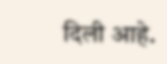दिली आहे.